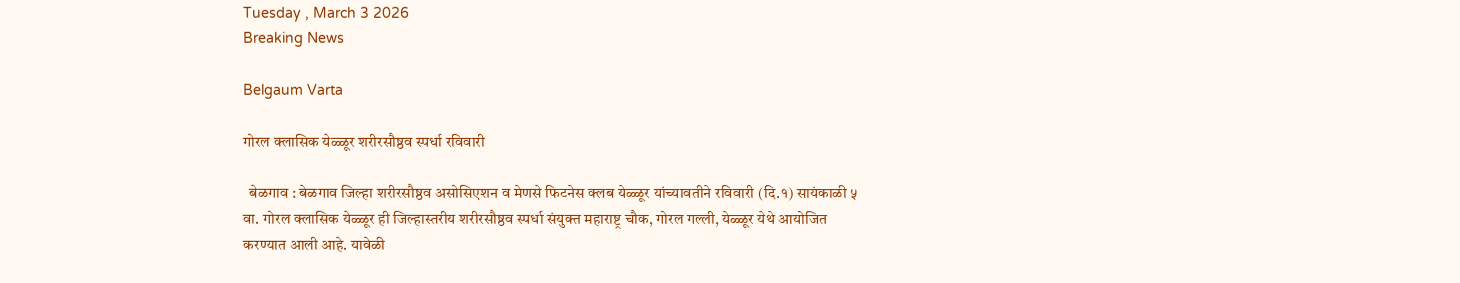Tuesday , March 3 2026
Breaking News

Belgaum Varta

गोरल क्लासिक येळ्ळूर शरीरसौष्ठव स्पर्धा रविवारी

  बेळगाव : बेळगाव जिल्हा शरीरसौष्ठव असोसिएशन व मेणसे फिटनेस क्लब येळ्ळूर यांच्यावतीने रविवारी (दि.१) सायंकाळी ५ वा. गोरल क्लासिक येळ्ळूर ही जिल्हास्तरीय शरीरसौष्ठव स्पर्धा संयुक्त महाराष्ट्र चौक, गोरल गल्ली, येळ्ळूर येथे आयोजित करण्यात आली आहे. यावेळी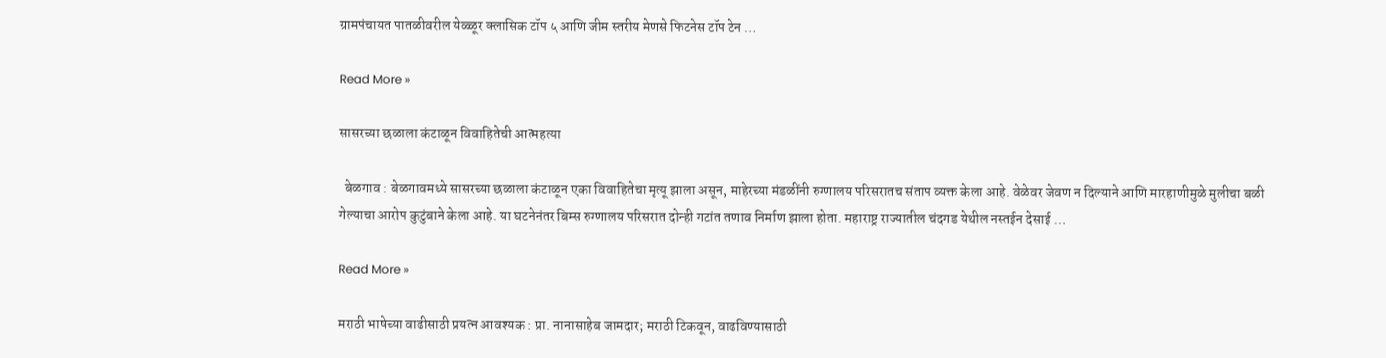ग्रामपंचायत पातळीवरील येळ्ळूर क्लासिक टॉप ५ आणि जीम स्तरीय मेणसे फिटनेस टॉप टेन …

Read More »

सासरच्या छळाला कंटाळून विवाहितेची आत्महत्या

  बेळगाव : बेळगावमध्ये सासरच्या छळाला कंटाळून एका विवाहितेचा मृत्यू झाला असून, माहेरच्या मंडळींनी रुग्णालय परिसरातच संताप व्यक्त केला आहे. वेळेवर जेवण न दिल्याने आणि मारहाणीमुळे मुलीचा बळी गेल्याचा आरोप कुटुंबाने केला आहे. या घटनेनंतर बिम्स रुग्णालय परिसरात दोन्ही गटांत तणाव निर्माण झाला होता. महाराष्ट्र राज्यातील चंदगड येथील नस्तईन देसाई …

Read More »

मराठी भाषेच्या वाढीसाठी प्रयत्न आवश्यक : प्रा. नानासाहेब जामदार; मराठी टिकवून, वाढविण्यासाठी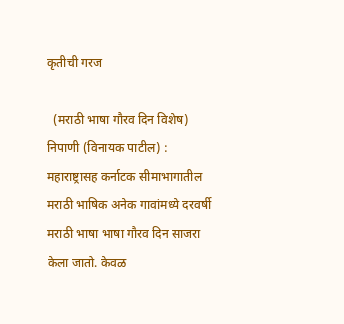कृतीची गरज

  (मराठी भाषा गौरव दिन विशेष) निपाणी (विनायक पाटील) : महाराष्ट्रासह कर्नाटक सीमाभागातील मराठी भाषिक अनेक गावांमध्ये दरवर्षी मराठी भाषा भाषा गौरव दिन साजरा केला जातो. केवळ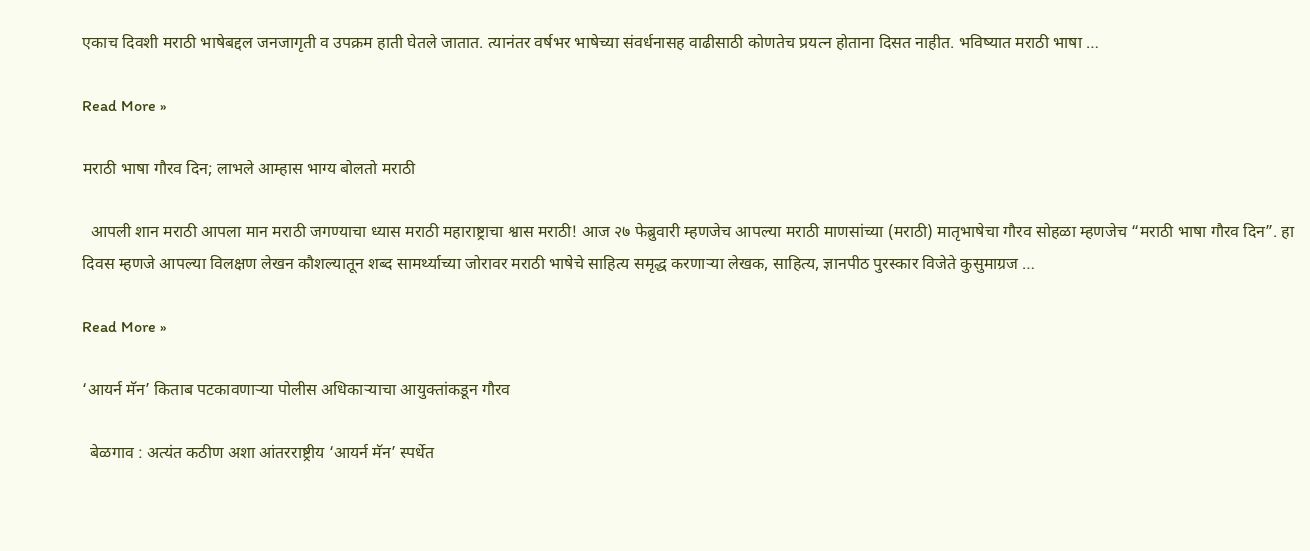एकाच दिवशी मराठी भाषेबद्दल जनजागृती व उपक्रम हाती घेतले जातात. त्यानंतर वर्षभर भाषेच्या संवर्धनासह वाढीसाठी कोणतेच प्रयत्न होताना दिसत नाहीत. भविष्यात मराठी भाषा …

Read More »

मराठी भाषा गौरव दिन; लाभले आम्हास भाग्य बोलतो मराठी

  आपली शान मराठी आपला मान मराठी जगण्याचा ध्यास मराठी महाराष्ट्राचा श्वास मराठी! आज २७ फेब्रुवारी म्हणजेच आपल्या मराठी माणसांच्या (मराठी) मातृभाषेचा गौरव सोहळा म्हणजेच “मराठी भाषा गौरव दिन”. हा दिवस म्हणजे आपल्या विलक्षण लेखन कौशल्यातून शब्द सामर्थ्याच्या जोरावर मराठी भाषेचे साहित्य समृद्ध करणाऱ्या लेखक, साहित्य, ज्ञानपीठ पुरस्कार विजेते कुसुमाग्रज …

Read More »

‘आयर्न मॅन’ किताब पटकावणाऱ्या पोलीस अधिकाऱ्याचा आयुक्तांकडून गौरव

  बेळगाव : अत्यंत कठीण अशा आंतरराष्ट्रीय ‘आयर्न मॅन’ स्पर्धेत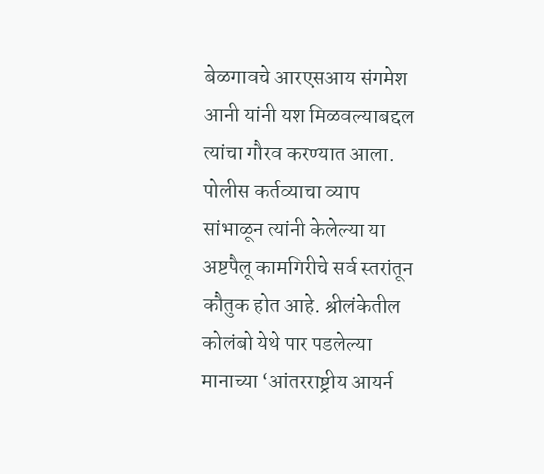बेळगावचे आरएसआय संगमेश आनी यांनी यश मिळवल्याबद्दल त्यांचा गौरव करण्यात आला. पोलीस कर्तव्याचा व्याप सांभाळून त्यांनी केलेल्या या अष्टपैलू कामगिरीचे सर्व स्तरांतून कौतुक होत आहे. श्रीलंकेतील कोलंबो येथे पार पडलेल्या मानाच्या ‘आंतरराष्ट्रीय आयर्न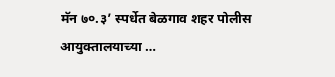मॅन ७०.३’ स्पर्धेत बेळगाव शहर पोलीस आयुक्तालयाच्या …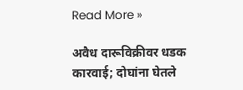Read More »

अवैध दारूविक्रीवर धडक कारवाई; दोघांना घेतले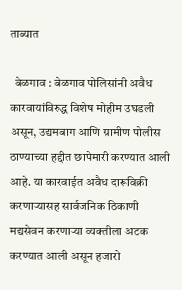ताब्यात

  बेळगाव : बेळगाव पोलिसांनी अवैध कारवायांविरुद्ध विशेष मोहीम उघडली असून, उद्यमबाग आणि ग्रामीण पोलीस ठाण्याच्या हद्दीत छापेमारी करण्यात आली आहे. या कारवाईत अवैध दारूविक्री करणाऱ्यासह सार्वजनिक ठिकाणी मद्यसेवन करणाऱ्या व्यक्तीला अटक करण्यात आली असून हजारो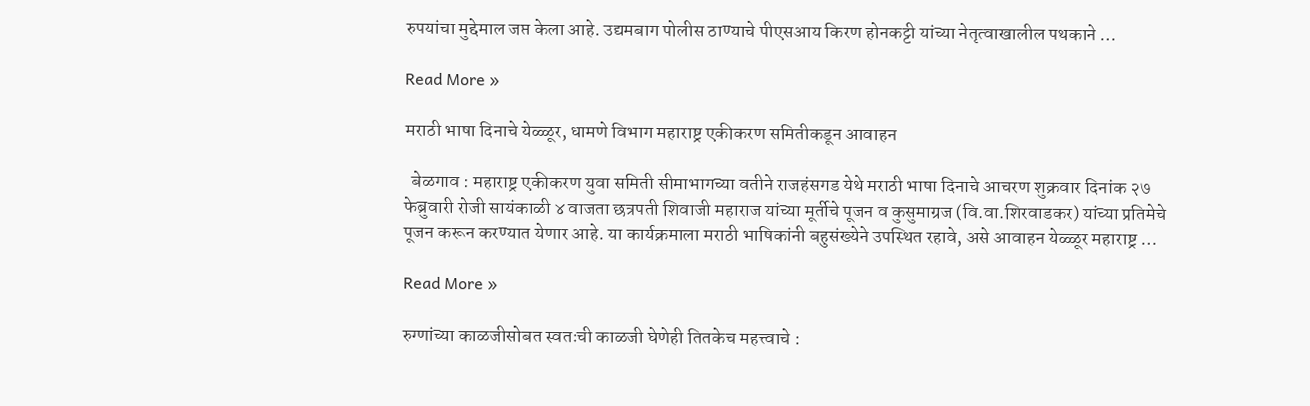रुपयांचा मुद्देमाल जप्त केला आहे. उद्यमबाग पोलीस ठाण्याचे पीएसआय किरण होनकट्टी यांच्या नेतृत्वाखालील पथकाने …

Read More »

मराठी भाषा दिनाचे येळ्ळूर, धामणे विभाग महाराष्ट्र एकीकरण समितीकडून आवाहन

  बेळगाव : महाराष्ट्र एकीकरण युवा समिती सीमाभागच्या वतीने राजहंसगड येथे मराठी भाषा दिनाचे आचरण शुक्रवार दिनांक २७ फेब्रुवारी रोजी सायंकाळी ४ वाजता छत्रपती शिवाजी महाराज यांच्या मूर्तीचे पूजन व कुसुमाग्रज (वि.वा.शिरवाडकर) यांच्या प्रतिमेचे पूजन करून करण्यात येणार आहे. या कार्यक्रमाला मराठी भाषिकांनी बहुसंख्येने उपस्थित रहावे, असे आवाहन येळ्ळूर महाराष्ट्र …

Read More »

रुग्णांच्या काळजीसोबत स्वतःची काळजी घेणेही तितकेच महत्त्वाचे :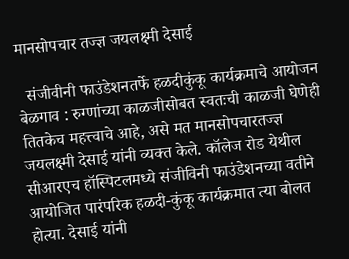मानसोपचार तज्ज्ञ जयलक्ष्मी देसाई

  संजीवीनी फाउंडेशनतर्फे हळदीकुंकू कार्यक्रमाचे आयोजन बेळगाव : रुग्णांच्या काळजीसोबत स्वतःची काळजी घेणेही तितकेच महत्त्वाचे आहे, असे मत मानसोपचारतज्ज्ञ जयलक्ष्मी देसाई यांनी व्यक्त केले. कॉलेज रोड येथील सीआरएच हॉस्पिटलमध्ये संजीविनी फाउंडेशनच्या वतीने आयोजित पारंपरिक हळदी-कुंकू कार्यक्रमात त्या बोलत होत्या. देसाई यांनी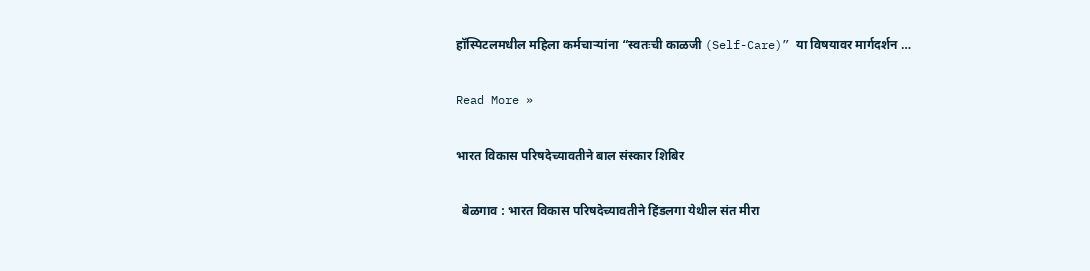हॉस्पिटलमधील महिला कर्मचाऱ्यांना “स्वतःची काळजी (Self-Care)” या विषयावर मार्गदर्शन …

Read More »

भारत विकास परिषदेच्यावतीने बाल संस्कार शिबिर

  बेळगाव : भारत विकास परिषदेच्यावतीने हिंडलगा येथील संत मीरा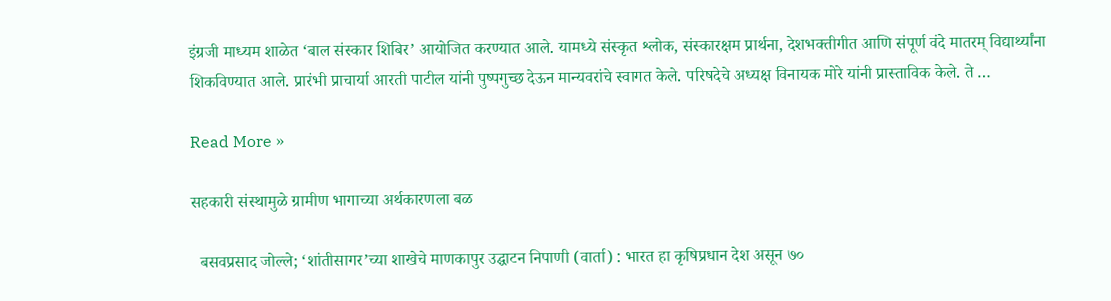इंग्रजी माध्यम शाळेत ‘बाल संस्कार शिबिर’ आयोजित करण्यात आले. यामध्ये संस्कृत श्लोक, संस्कारक्षम प्रार्थना, देशभक्तीगीत आणि संपूर्ण वंदे मातरम् विद्यार्थ्यांना शिकविण्यात आले. प्रारंभी प्राचार्या आरती पाटील यांनी पुष्पगुच्छ देऊन मान्यवरांचे स्वागत केले. परिषदेचे अध्यक्ष विनायक मोरे यांनी प्रास्ताविक केले. ते …

Read More »

सहकारी संस्थामुळे ग्रामीण भागाच्या अर्थकारणला बळ

  बसवप्रसाद जोल्ले; ‘शांतीसागर’च्या शाखेचे माणकापुर उद्घाटन निपाणी (वार्ता) : भारत हा कृषिप्रधान देश असून ७०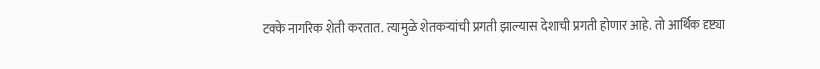टक्के नागरिक शेती करतात. त्यामुळे शेतकऱ्यांची प्रगती झाल्यास देशाची प्रगती होणार आहे. तो आर्थिक दृष्ट्या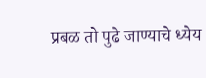प्रबळ तो पुढे जाण्याचे ध्येय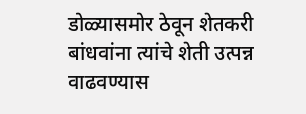डोळ्यासमोर ठेवून शेतकरी बांधवांना त्यांचे शेती उत्पन्न वाढवण्यास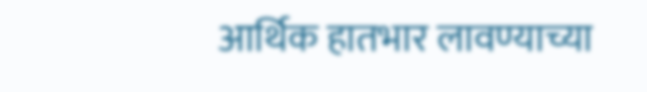आर्थिक हातभार लावण्याच्या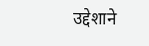उद्देशाने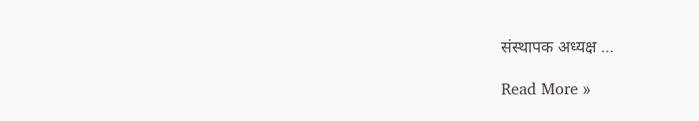संस्थापक अध्यक्ष …

Read More »